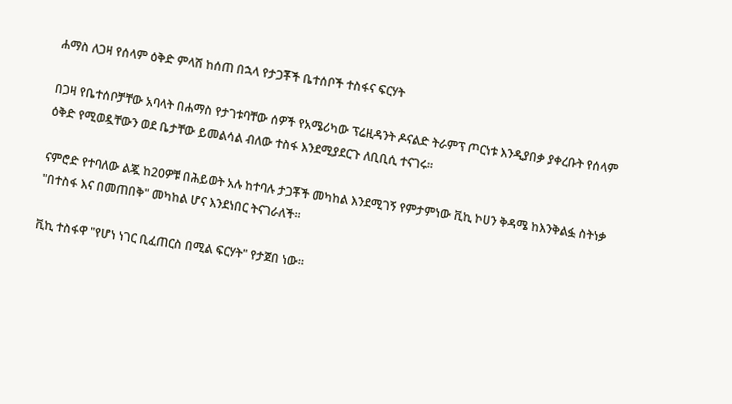ሐማስ ለጋዛ የሰላም ዕቅድ ምላሽ ከሰጠ በኋላ የታጋቾች ቤተሰቦች ተስፋና ፍርሃት

በጋዛ የቤተሰቦቻቸው አባላት በሐማስ የታገቱባቸው ሰዎች የአሜሪካው ፕሬዚዳንት ዶናልድ ትራምፕ ጦርነቱ እንዲያበቃ ያቀረቡት የሰላም ዕቅድ የሚወዷቸውን ወደ ቤታቸው ይመልሳል ብለው ተስፋ እንደሚያደርጉ ለቢቢሲ ተናገሩ።

ናምሮድ የተባለው ልጇ ከ20ዎቹ በሕይወት አሉ ከተባሉ ታጋቾች መካከል እንደሚገኝ የምታምነው ቪኪ ኮሀን ቅዳሜ ከእንቅልፏ ስትነቃ "በተስፋ እና በመጠበቅ" መካከል ሆና እንደነበር ትናገራለች።

ቪኪ ተስፋዋ "የሆነ ነገር ቢፈጠርስ በሚል ፍርሃት" የታጀበ ነው።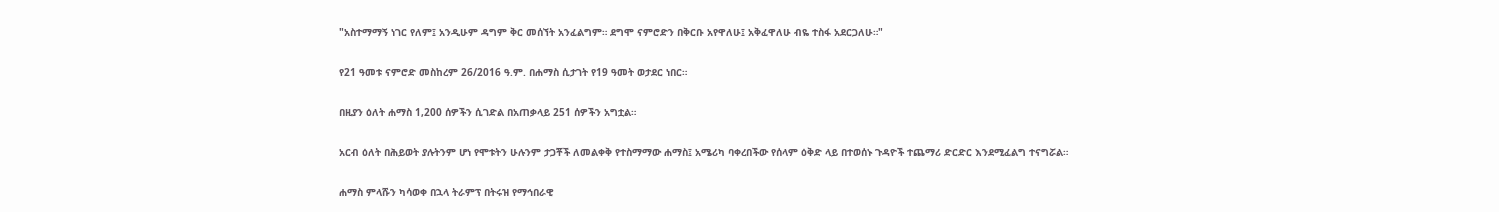"አስተማማኝ ነገር የለም፤ አንዲሁም ዳግም ቅር መሰኘት አንፈልግም። ደግሞ ናምሮድን በቅርቡ አየዋለሁ፤ አቅፈዋለሁ ብዬ ተስፋ አደርጋለሁ።"

የ21 ዓመቱ ናምሮድ መስከረም 26/2016 ዓ.ም. በሐማስ ሲታገት የ19 ዓመት ወታደር ነበር።

በዚያን ዕለት ሐማስ 1,200 ሰዎችን ሲገድል በአጠቃላይ 251 ሰዎችን አግቷል።

አርብ ዕለት በሕይወት ያሉትንም ሆነ የሞቱትን ሁሉንም ታጋቾች ለመልቀቅ የተስማማው ሐማስ፤ አሜሪካ ባቀረበችው የሰላም ዕቅድ ላይ በተወሰኑ ጉዳዮች ተጨማሪ ድርድር እንደሚፈልግ ተናግሯል።

ሐማስ ምላሹን ካሳወቀ በኋላ ትራምፕ በትሩዝ የማኅበራዊ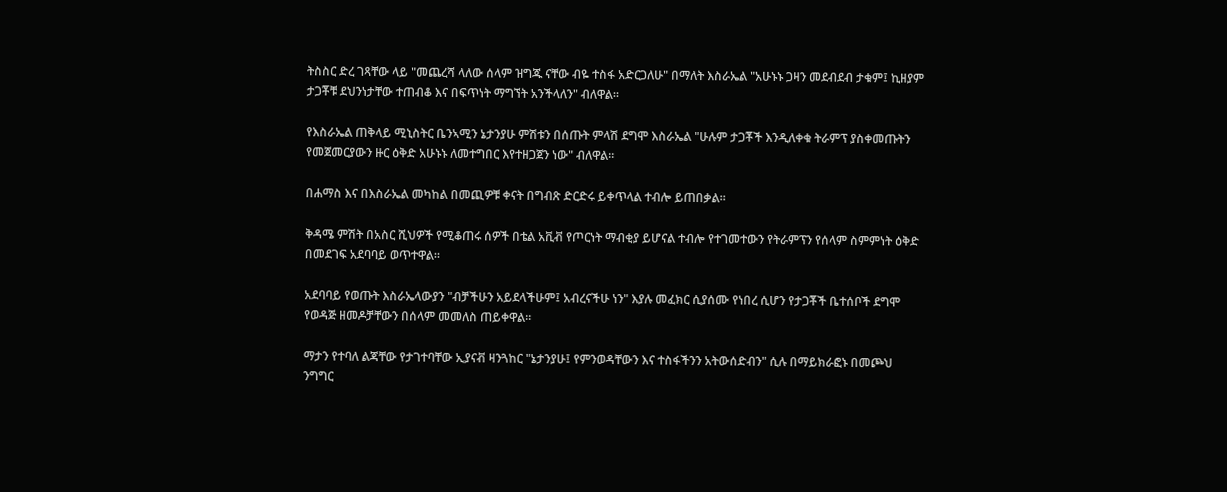ትስስር ድረ ገጻቸው ላይ "መጨረሻ ላለው ሰላም ዝግጁ ናቸው ብዬ ተስፋ አድርጋለሁ" በማለት እስራኤል "አሁኑኑ ጋዛን መደብደብ ታቁም፤ ኪዘያም ታጋቾቹ ደህንነታቸው ተጠብቆ እና በፍጥነት ማግኘት አንችላለን" ብለዋል።

የእስራኤል ጠቅላይ ሚኒስትር ቤንኣሚን ኔታንያሁ ምሽቱን በሰጡት ምላሽ ደግሞ እስራኤል "ሁሉም ታጋቾች እንዲለቀቁ ትራምፕ ያስቀመጡትን የመጀመርያውን ዙር ዕቅድ አሁኑኑ ለመተግበር እየተዘጋጀን ነው" ብለዋል።

በሐማስ እና በእስራኤል መካከል በመጪዎቹ ቀናት በግብጽ ድርድሩ ይቀጥላል ተብሎ ይጠበቃል።

ቅዳሜ ምሽት በአስር ሺህዎች የሚቆጠሩ ሰዎች በቴል አቪቭ የጦርነት ማብቂያ ይሆናል ተብሎ የተገመተውን የትራምፕን የሰላም ስምምነት ዕቅድ በመደገፍ አደባባይ ወጥተዋል።

አደባባይ የወጡት እስራኤላውያን "ብቻችሁን አይደላችሁም፤ አብረናችሁ ነን" እያሉ መፈክር ሲያሰሙ የነበረ ሲሆን የታጋቾች ቤተሰቦች ደግሞ የወዳጅ ዘመዶቻቸውን በሰላም መመለስ ጠይቀዋል።

ማታን የተባለ ልጃቸው የታገተባቸው ኢያናቭ ዛንጓከር "ኔታንያሁ፤ የምንወዳቸውን እና ተስፋችንን አትውሰድብን" ሲሉ በማይክራፎኑ በመጮህ ንግግር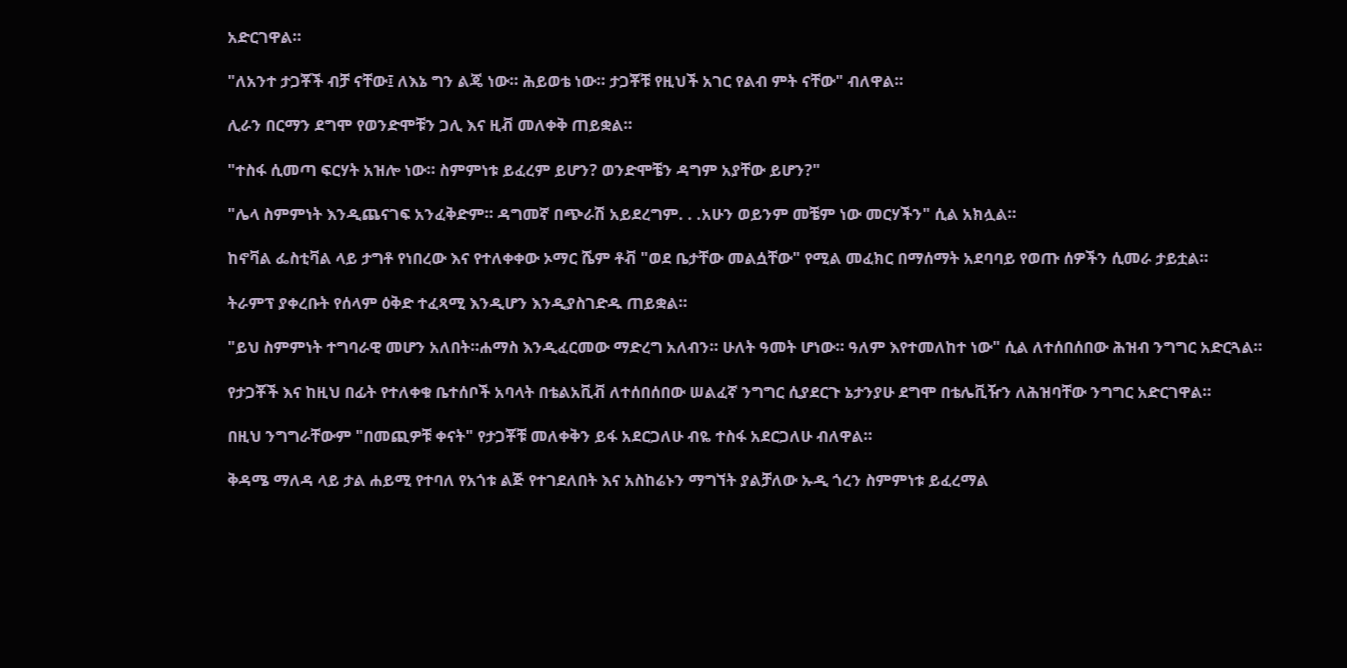አድርገዋል።

"ለአንተ ታጋቾች ብቻ ናቸው፤ ለእኔ ግን ልጄ ነው። ሕይወቴ ነው። ታጋቾቹ የዚህች አገር የልብ ምት ናቸው" ብለዋል።

ሊራን በርማን ደግሞ የወንድሞቹን ጋሊ እና ዚቭ መለቀቅ ጠይቋል።

"ተስፋ ሲመጣ ፍርሃት አዝሎ ነው። ስምምነቱ ይፈረም ይሆን? ወንድሞቼን ዳግም አያቸው ይሆን?"

"ሌላ ስምምነት እንዲጨናገፍ አንፈቅድም። ዳግመኛ በጭራሽ አይደረግም. . .አሁን ወይንም መቼም ነው መርሃችን" ሲል አክሏል።

ከኖቫል ፌስቲቫል ላይ ታግቶ የነበረው እና የተለቀቀው ኦማር ሼም ቶቭ "ወደ ቤታቸው መልሷቸው" የሚል መፈክር በማሰማት አደባባይ የወጡ ሰዎችን ሲመራ ታይቷል።

ትራምፕ ያቀረቡት የሰላም ዕቅድ ተፈጻሚ እንዲሆን እንዲያስገድዱ ጠይቋል።

"ይህ ስምምነት ተግባራዊ መሆን አለበት።ሐማስ እንዲፈርመው ማድረግ አለብን። ሁለት ዓመት ሆነው። ዓለም እየተመለከተ ነው" ሲል ለተሰበሰበው ሕዝብ ንግግር አድርጓል።

የታጋቾች እና ከዚህ በፊት የተለቀቁ ቤተሰቦች አባላት በቴልአቪቭ ለተሰበሰበው ሠልፈኛ ንግግር ሲያደርጉ ኔታንያሁ ደግሞ በቴሌቪዥን ለሕዝባቸው ንግግር አድርገዋል።

በዚህ ንግግራቸውም "በመጪዎቹ ቀናት" የታጋቾቹ መለቀቅን ይፋ አደርጋለሁ ብዬ ተስፋ አደርጋለሁ ብለዋል።

ቅዳሜ ማለዳ ላይ ታል ሐይሚ የተባለ የአጎቱ ልጅ የተገደለበት እና አስከሬኑን ማግኘት ያልቻለው ኡዲ ጎረን ስምምነቱ ይፈረማል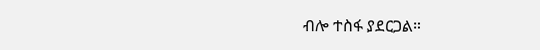ብሎ ተስፋ ያደርጋል።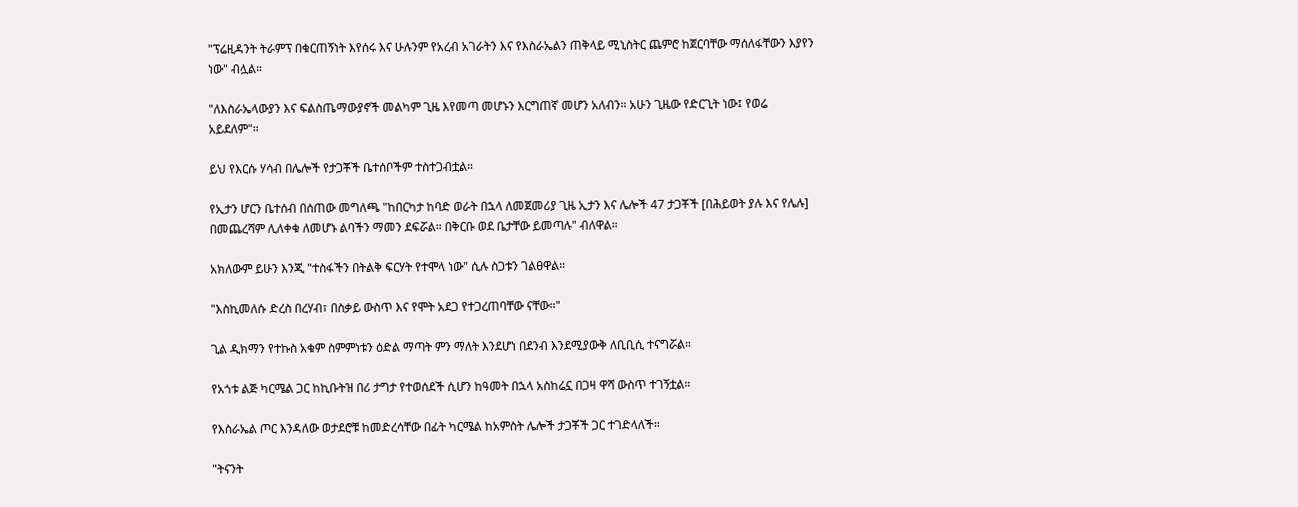"ፕሬዚዳንት ትራምፕ በቁርጠኝነት እየሰሩ እና ሁሉንም የአረብ አገራትን እና የእስራኤልን ጠቅላይ ሚኒስትር ጨምሮ ከጀርባቸው ማሰለፋቸውን እያየን ነው" ብሏል።

"ለእስራኤላውያን እና ፍልስጤማውያኖች መልካም ጊዜ እየመጣ መሆኑን እርግጠኛ መሆን አለብን። አሁን ጊዜው የድርጊት ነው፤ የወሬ አይደለም"።

ይህ የእርሱ ሃሳብ በሌሎች የታጋቾች ቤተሰቦችም ተስተጋብቷል።

የኢታን ሆርን ቤተሰብ በሰጠው መግለጫ "ከበርካታ ከባድ ወራት በኋላ ለመጀመሪያ ጊዜ ኢታን እና ሌሎች 47 ታጋቾች [በሕይወት ያሉ እና የሌሉ] በመጨረሻም ሊለቀቁ ለመሆኑ ልባችን ማመን ደፍሯል። በቅርቡ ወደ ቤታቸው ይመጣሉ" ብለዋል።

አክለውም ይሁን እንጂ "ተስፋችን በትልቅ ፍርሃት የተሞላ ነው" ሲሉ ስጋቱን ገልፀዋል።

"እስኪመለሱ ድረስ በረሃብ፣ በስቃይ ውስጥ እና የሞት አደጋ የተጋረጠባቸው ናቸው።"

ጊል ዲክማን የተኩስ አቁም ስምምነቱን ዕድል ማጣት ምን ማለት እንደሆነ በደንብ እንደሚያውቅ ለቢቢሲ ተናግሯል።

የአጎቱ ልጅ ካርሜል ጋር ከኪቡትዝ በሪ ታግታ የተወሰደች ሲሆን ከዓመት በኋላ አስከሬኗ በጋዛ ዋሻ ውስጥ ተገኝቷል።

የእስራኤል ጦር እንዳለው ወታደሮቹ ከመድረሳቸው በፊት ካርሜል ከአምስት ሌሎች ታጋቾች ጋር ተገድላለች።

"ትናንት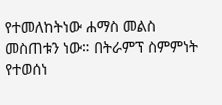የተመለከትነው ሐማስ መልስ መስጠቱን ነው። በትራምፕ ስምምነት የተወሰነ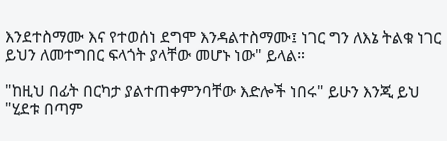እንደተስማሙ እና የተወሰነ ደግሞ እንዳልተስማሙ፤ ነገር ግን ለእኔ ትልቁ ነገር ይህን ለመተግበር ፍላጎት ያላቸው መሆኑ ነው" ይላል።

"ከዚህ በፊት በርካታ ያልተጠቀምንባቸው እድሎች ነበሩ" ይሁን እንጂ ይህ "ሂደቱ በጣም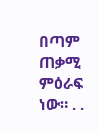በጣም ጠቃሚ ምዕራፍ ነው። . .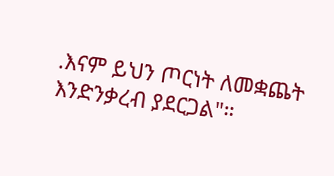.እናም ይህን ጦርነት ለመቋጨት እንድንቃረብ ያደርጋል"።